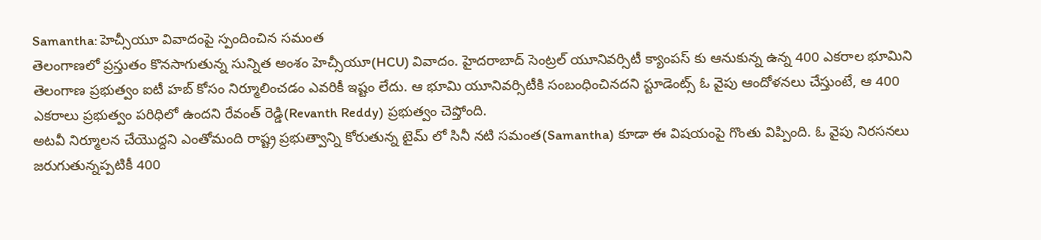Samantha: హెచ్సీయూ వివాదంపై స్పందించిన సమంత
తెలంగాణలో ప్రస్తుతం కొనసాగుతున్న సున్నిత అంశం హెచ్సీయూ(HCU) వివాదం. హైదరాబాద్ సెంట్రల్ యూనివర్సిటీ క్యాంపస్ కు ఆనుకున్న ఉన్న 400 ఎకరాల భూమిని తెలంగాణ ప్రభుత్వం ఐటీ హబ్ కోసం నిర్మూలించడం ఎవరికీ ఇష్టం లేదు. ఆ భూమి యూనివర్సిటీకి సంబంధించినదని స్టూడెంట్స్ ఓ వైపు ఆందోళనలు చేస్తుంటే, ఆ 400 ఎకరాలు ప్రభుత్వం పరిధిలో ఉందని రేవంత్ రెడ్డి(Revanth Reddy) ప్రభుత్వం చెప్తోంది.
అటవీ నిర్మూలన చేయొద్దని ఎంతోమంది రాష్ట్ర ప్రభుత్వాన్ని కోరుతున్న టైమ్ లో సినీ నటి సమంత(Samantha) కూడా ఈ విషయంపై గొంతు విప్పింది. ఓ వైపు నిరసనలు జరుగుతున్నప్పటికీ 400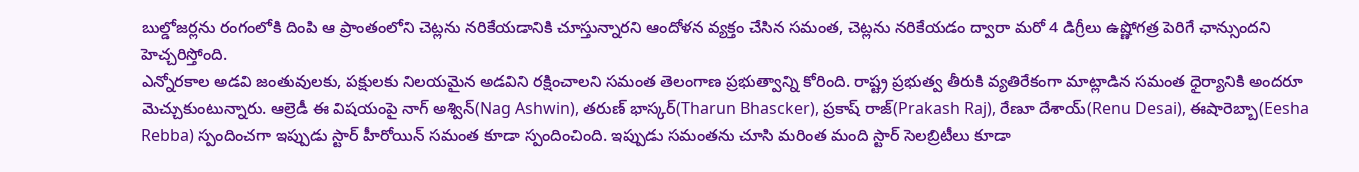బుల్డోజర్లను రంగంలోకి దింపి ఆ ప్రాంతంలోని చెట్లను నరికేయడానికి చూస్తున్నారని ఆందోళన వ్యక్తం చేసిన సమంత, చెట్లను నరికేయడం ద్వారా మరో 4 డిగ్రీలు ఉష్ణోగత్ర పెరిగే ఛాన్సుందని హెచ్చరిస్తోంది.
ఎన్నోరకాల అడవి జంతువులకు, పక్షులకు నిలయమైన అడవిని రక్షించాలని సమంత తెలంగాణ ప్రభుత్వాన్ని కోరింది. రాష్ట్ర ప్రభుత్వ తీరుకి వ్యతిరేకంగా మాట్లాడిన సమంత ధైర్యానికి అందరూ మెచ్చుకుంటున్నారు. ఆల్రెడీ ఈ విషయంపై నాగ్ అశ్విన్(Nag Ashwin), తరుణ్ భాస్కర్(Tharun Bhascker), ప్రకాష్ రాజ్(Prakash Raj), రేణూ దేశాయ్(Renu Desai), ఈషారెబ్బా(Eesha Rebba) స్పందించగా ఇప్పుడు స్టార్ హీరోయిన్ సమంత కూడా స్పందించింది. ఇప్పుడు సమంతను చూసి మరింత మంది స్టార్ సెలబ్రిటీలు కూడా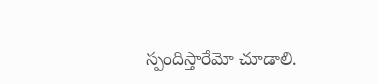స్పందిస్తారేమో చూడాలి.